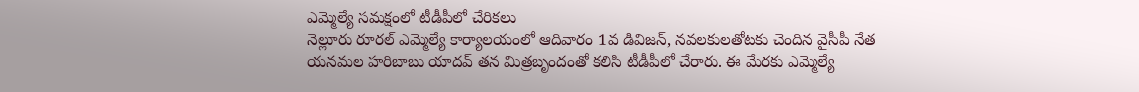ఎమ్మెల్యే సమక్షంలో టీడీపీలో చేరికలు
నెల్లూరు రూరల్ ఎమ్మెల్యే కార్యాలయంలో ఆదివారం 1వ డివిజన్, నవలకులతోటకు చెందిన వైసీపీ నేత యనమల హరిబాబు యాదవ్ తన మిత్రబృందంతో కలిసి టీడీపీలో చేరారు. ఈ మేరకు ఎమ్మెల్యే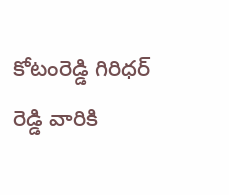కోటంరెడ్డి గిరిధర్ రెడ్డి వారికి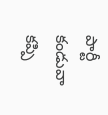పార్టీ కండువా కప్పి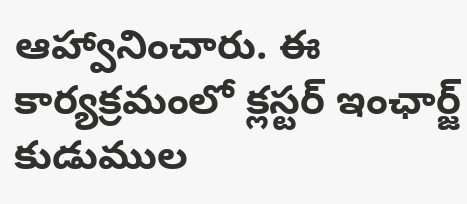ఆహ్వానించారు. ఈ కార్యక్రమంలో క్లస్టర్ ఇంఛార్జ్ కుడుముల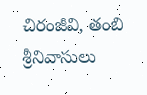చిరంజీవి, తంబి శ్రీనివాసులు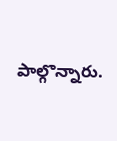పాల్గొన్నారు.